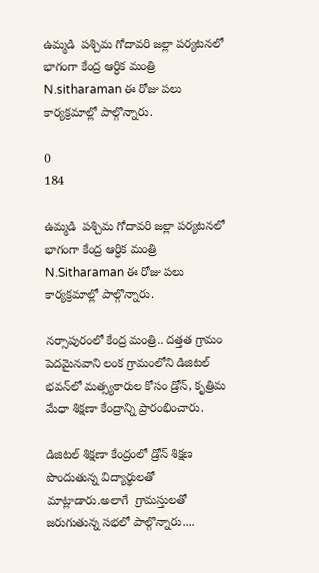ఉమ్మడి  పశ్చిమ గోదావరి జల్లా పర్యటనలో భాగంగా కేంద్ర ఆర్ధిక మంత్రి N.sitharaman ఈ రోజు పలు కార్యక్రమాల్లో పాల్గొన్నారు.

0
184

ఉమ్మడి  పశ్చిమ గోదావరి జల్లా పర్యటనలో భాగంగా కేంద్ర ఆర్ధిక మంత్రి N.Sitharaman ఈ రోజు పలు కార్యక్రమాల్లో పాల్గొన్నారు.

నర్సాపురంలో కేంద్ర మంత్రి.. దత్తత గ్రామం పెదమైనవాని లంక గ్రామంలోని డిజిటల్ భవన్‌లో మత్స్యకారుల కోసం డ్రోన్, కృత్రిమ మేధా శిక్షణా కేంద్రాన్ని ప్రారంభించారు.

డిజిటల్ శిక్షణా కేంద్రంలో డ్రోన్ శిక్షణ పొందుతున్న విద్యార్థులతో  మాట్లాడారు.అలాగే  గ్రామస్తులతో జరుగుతున్న సభలో పాల్గొన్నారు....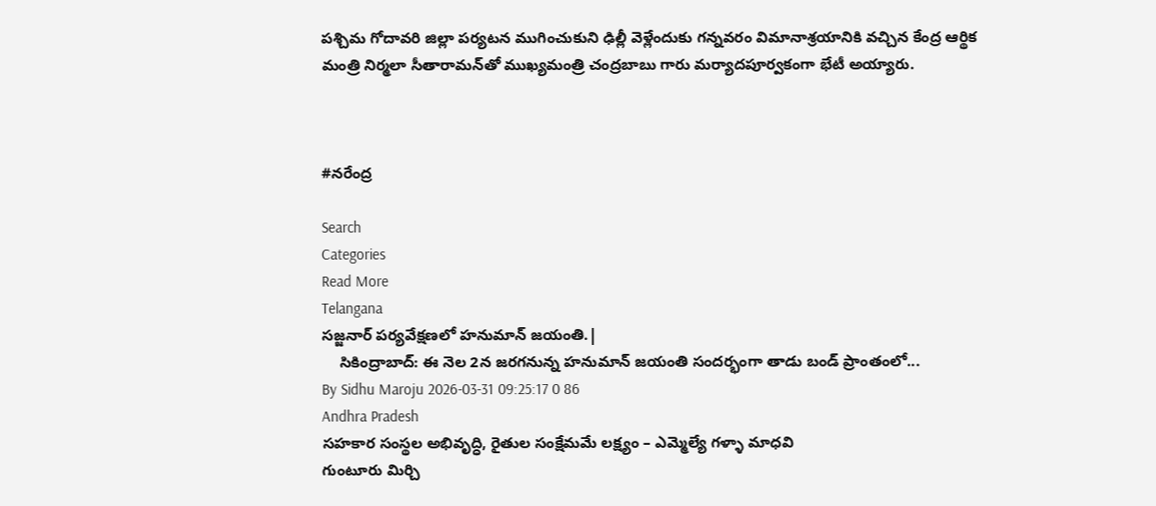పశ్చిమ గోదావరి జిల్లా పర్యటన ముగించుకుని ఢిల్లీ వెళ్లేందుకు గన్నవరం విమానాశ్రయానికి వచ్చిన కేంద్ర ఆర్థిక మంత్రి నిర్మలా సీతారామన్‌తో ముఖ్యమంత్రి చంద్రబాబు గారు మర్యాదపూర్వకంగా భేటీ అయ్యారు.



#నరేంద్ర

Search
Categories
Read More
Telangana
సజ్జనార్ పర్యవేక్షణలో హనుమాన్ జయంతి.|
    సికింద్రాబాద్: ఈ నెల 2న జరగనున్న హనుమాన్ జయంతి సందర్భంగా తాడు బండ్ ప్రాంతంలో...
By Sidhu Maroju 2026-03-31 09:25:17 0 86
Andhra Pradesh
సహకార సంస్థల అభివృద్ధి, రైతుల సంక్షేమమే లక్ష్యం – ఎమ్మెల్యే గళ్ళా మాధవి
గుంటూరు మిర్చి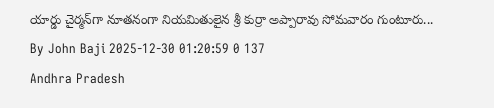యార్డు చైర్మన్‌గా నూతనంగా నియమితులైన శ్రీ కుర్రా అప్పారావు సోమవారం గుంటూరు...
By John Baji 2025-12-30 01:20:59 0 137
Andhra Pradesh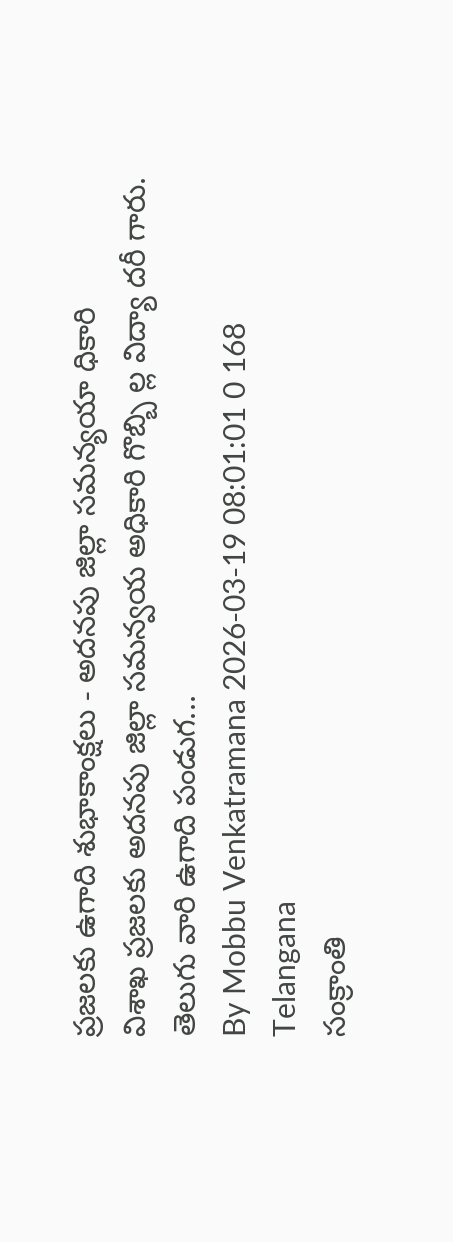ప్రజలకు ఉగాది శుభాకాంక్షలు - అదనపు జిల్లా సమన్యయా ధికారి
విశాఖ ప్రజలకు అదనపు జిల్లా సమన్వయ అధికారి గొబ్బి ల్ల విద్యా దరీ గారు. తెలుగు వారి ఉగాది పండుగ...
By Mobbu Venkatramana 2026-03-19 08:01:01 0 168
Telangana
సంక్రాంతి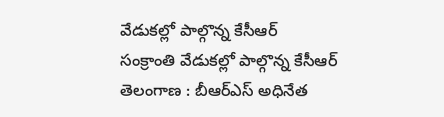వేడుకల్లో పాల్గొన్న కేసీఆర్
సంక్రాంతి వేడుకల్లో పాల్గొన్న కేసీఆర్ తెలంగాణ : బీఆర్ఎస్ అధినేత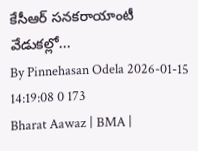కేసీఆర్ సనకరాయాంటీ వేడుకల్లో...
By Pinnehasan Odela 2026-01-15 14:19:08 0 173
Bharat Aawaz | BMA |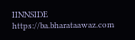IINNSIDE https://ba.bharataawaz.com